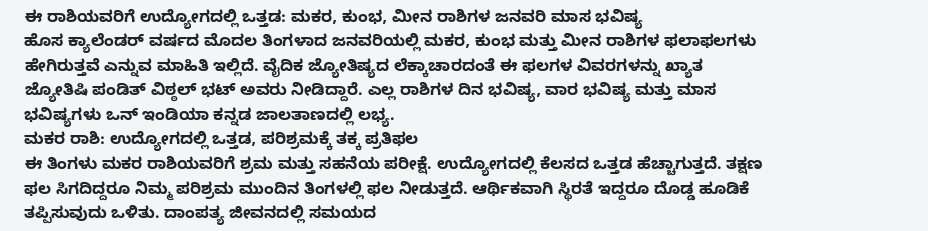ಈ ರಾಶಿಯವರಿಗೆ ಉದ್ಯೋಗದಲ್ಲಿ ಒತ್ತಡ: ಮಕರ, ಕುಂಭ, ಮೀನ ರಾಶಿಗಳ ಜನವರಿ ಮಾಸ ಭವಿಷ್ಯ
ಹೊಸ ಕ್ಯಾಲೆಂಡರ್ ವರ್ಷದ ಮೊದಲ ತಿಂಗಳಾದ ಜನವರಿಯಲ್ಲಿ ಮಕರ, ಕುಂಭ ಮತ್ತು ಮೀನ ರಾಶಿಗಳ ಫಲಾಫಲಗಳು ಹೇಗಿರುತ್ತವೆ ಎನ್ನುವ ಮಾಹಿತಿ ಇಲ್ಲಿದೆ. ವೈದಿಕ ಜ್ಯೋತಿಷ್ಯದ ಲೆಕ್ಕಾಚಾರದಂತೆ ಈ ಫಲಗಳ ವಿವರಗಳನ್ನು ಖ್ಯಾತ ಜ್ಯೋತಿಷಿ ಪಂಡಿತ್ ವಿಠ್ಠಲ್ ಭಟ್ ಅವರು ನೀಡಿದ್ದಾರೆ. ಎಲ್ಲ ರಾಶಿಗಳ ದಿನ ಭವಿಷ್ಯ, ವಾರ ಭವಿಷ್ಯ ಮತ್ತು ಮಾಸ ಭವಿಷ್ಯಗಳು ಒನ್ ಇಂಡಿಯಾ ಕನ್ನಡ ಜಾಲತಾಣದಲ್ಲಿ ಲಭ್ಯ.
ಮಕರ ರಾಶಿ: ಉದ್ಯೋಗದಲ್ಲಿ ಒತ್ತಡ, ಪರಿಶ್ರಮಕ್ಕೆ ತಕ್ಕ ಪ್ರತಿಫಲ
ಈ ತಿಂಗಳು ಮಕರ ರಾಶಿಯವರಿಗೆ ಶ್ರಮ ಮತ್ತು ಸಹನೆಯ ಪರೀಕ್ಷೆ. ಉದ್ಯೋಗದಲ್ಲಿ ಕೆಲಸದ ಒತ್ತಡ ಹೆಚ್ಚಾಗುತ್ತದೆ. ತಕ್ಷಣ ಫಲ ಸಿಗದಿದ್ದರೂ ನಿಮ್ಮ ಪರಿಶ್ರಮ ಮುಂದಿನ ತಿಂಗಳಲ್ಲಿ ಫಲ ನೀಡುತ್ತದೆ. ಆರ್ಥಿಕವಾಗಿ ಸ್ಥಿರತೆ ಇದ್ದರೂ ದೊಡ್ಡ ಹೂಡಿಕೆ ತಪ್ಪಿಸುವುದು ಒಳಿತು. ದಾಂಪತ್ಯ ಜೀವನದಲ್ಲಿ ಸಮಯದ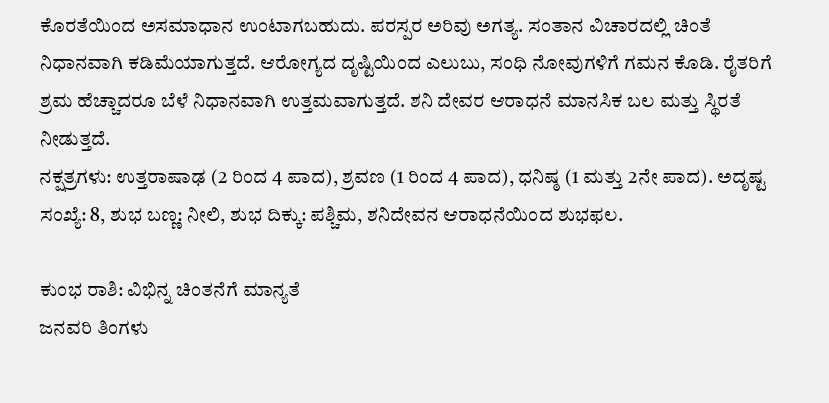ಕೊರತೆಯಿಂದ ಅಸಮಾಧಾನ ಉಂಟಾಗಬಹುದು. ಪರಸ್ಪರ ಅರಿವು ಅಗತ್ಯ. ಸಂತಾನ ವಿಚಾರದಲ್ಲಿ ಚಿಂತೆ ನಿಧಾನವಾಗಿ ಕಡಿಮೆಯಾಗುತ್ತದೆ. ಆರೋಗ್ಯದ ದೃಷ್ಟಿಯಿಂದ ಎಲುಬು, ಸಂಧಿ ನೋವುಗಳಿಗೆ ಗಮನ ಕೊಡಿ. ರೈತರಿಗೆ ಶ್ರಮ ಹೆಚ್ಚಾದರೂ ಬೆಳೆ ನಿಧಾನವಾಗಿ ಉತ್ತಮವಾಗುತ್ತದೆ. ಶನಿ ದೇವರ ಆರಾಧನೆ ಮಾನಸಿಕ ಬಲ ಮತ್ತು ಸ್ಥಿರತೆ ನೀಡುತ್ತದೆ.
ನಕ್ಷತ್ರಗಳು: ಉತ್ತರಾಷಾಢ (2 ರಿಂದ 4 ಪಾದ), ಶ್ರವಣ (1 ರಿಂದ 4 ಪಾದ), ಧನಿಷ್ಠ (1 ಮತ್ತು 2ನೇ ಪಾದ). ಅದೃಷ್ಟ ಸಂಖ್ಯೆ: 8, ಶುಭ ಬಣ್ಣ: ನೀಲಿ, ಶುಭ ದಿಕ್ಕು: ಪಶ್ಚಿಮ, ಶನಿದೇವನ ಆರಾಧನೆಯಿಂದ ಶುಭಫಲ.

ಕುಂಭ ರಾಶಿ: ವಿಭಿನ್ನ ಚಿಂತನೆಗೆ ಮಾನ್ಯತೆ
ಜನವರಿ ತಿಂಗಳು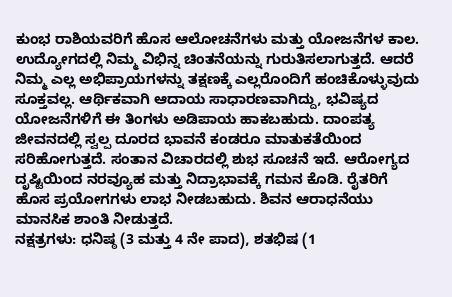ಕುಂಭ ರಾಶಿಯವರಿಗೆ ಹೊಸ ಆಲೋಚನೆಗಳು ಮತ್ತು ಯೋಜನೆಗಳ ಕಾಲ. ಉದ್ಯೋಗದಲ್ಲಿ ನಿಮ್ಮ ವಿಭಿನ್ನ ಚಿಂತನೆಯನ್ನು ಗುರುತಿಸಲಾಗುತ್ತದೆ. ಆದರೆ ನಿಮ್ಮ ಎಲ್ಲ ಅಭಿಪ್ರಾಯಗಳನ್ನು ತಕ್ಷಣಕ್ಕೆ ಎಲ್ಲರೊಂದಿಗೆ ಹಂಚಿಕೊಳ್ಳುವುದು ಸೂಕ್ತವಲ್ಲ. ಆರ್ಥಿಕವಾಗಿ ಆದಾಯ ಸಾಧಾರಣವಾಗಿದ್ದು, ಭವಿಷ್ಯದ ಯೋಜನೆಗಳಿಗೆ ಈ ತಿಂಗಳು ಅಡಿಪಾಯ ಹಾಕಬಹುದು. ದಾಂಪತ್ಯ ಜೀವನದಲ್ಲಿ ಸ್ವಲ್ಪ ದೂರದ ಭಾವನೆ ಕಂಡರೂ ಮಾತುಕತೆಯಿಂದ ಸರಿಹೋಗುತ್ತದೆ. ಸಂತಾನ ವಿಚಾರದಲ್ಲಿ ಶುಭ ಸೂಚನೆ ಇದೆ. ಆರೋಗ್ಯದ ದೃಷ್ಟಿಯಿಂದ ನರವ್ಯೂಹ ಮತ್ತು ನಿದ್ರಾಭಾವಕ್ಕೆ ಗಮನ ಕೊಡಿ. ರೈತರಿಗೆ ಹೊಸ ಪ್ರಯೋಗಗಳು ಲಾಭ ನೀಡಬಹುದು. ಶಿವನ ಆರಾಧನೆಯು ಮಾನಸಿಕ ಶಾಂತಿ ನೀಡುತ್ತದೆ.
ನಕ್ಷತ್ರಗಳು: ಧನಿಷ್ಠ (3 ಮತ್ತು 4 ನೇ ಪಾದ), ಶತಭಿಷ (1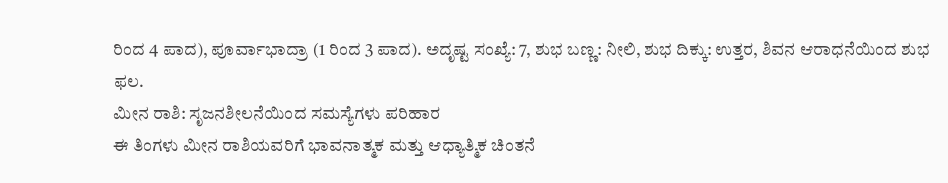ರಿಂದ 4 ಪಾದ), ಪೂರ್ವಾಭಾದ್ರಾ (1 ರಿಂದ 3 ಪಾದ). ಅದೃಷ್ಟ ಸಂಖ್ಯೆ: 7, ಶುಭ ಬಣ್ಣ: ನೀಲಿ, ಶುಭ ದಿಕ್ಕು: ಉತ್ತರ, ಶಿವನ ಆರಾಧನೆಯಿಂದ ಶುಭ ಫಲ.
ಮೀನ ರಾಶಿ: ಸೃಜನಶೀಲನೆಯಿಂದ ಸಮಸ್ಯೆಗಳು ಪರಿಹಾರ
ಈ ತಿಂಗಳು ಮೀನ ರಾಶಿಯವರಿಗೆ ಭಾವನಾತ್ಮಕ ಮತ್ತು ಆಧ್ಯಾತ್ಮಿಕ ಚಿಂತನೆ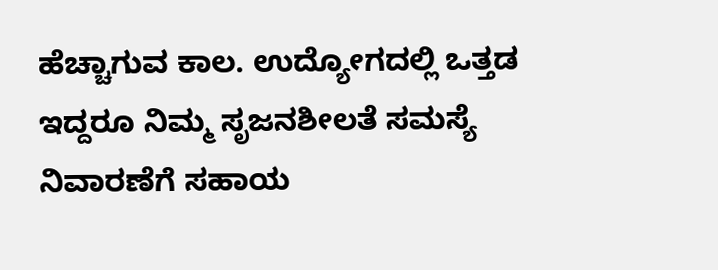ಹೆಚ್ಚಾಗುವ ಕಾಲ. ಉದ್ಯೋಗದಲ್ಲಿ ಒತ್ತಡ ಇದ್ದರೂ ನಿಮ್ಮ ಸೃಜನಶೀಲತೆ ಸಮಸ್ಯೆ ನಿವಾರಣೆಗೆ ಸಹಾಯ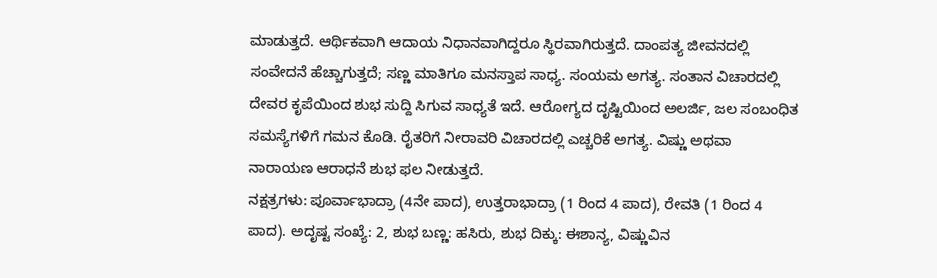ಮಾಡುತ್ತದೆ. ಆರ್ಥಿಕವಾಗಿ ಆದಾಯ ನಿಧಾನವಾಗಿದ್ದರೂ ಸ್ಥಿರವಾಗಿರುತ್ತದೆ. ದಾಂಪತ್ಯ ಜೀವನದಲ್ಲಿ ಸಂವೇದನೆ ಹೆಚ್ಚಾಗುತ್ತದೆ; ಸಣ್ಣ ಮಾತಿಗೂ ಮನಸ್ತಾಪ ಸಾಧ್ಯ. ಸಂಯಮ ಅಗತ್ಯ. ಸಂತಾನ ವಿಚಾರದಲ್ಲಿ ದೇವರ ಕೃಪೆಯಿಂದ ಶುಭ ಸುದ್ದಿ ಸಿಗುವ ಸಾಧ್ಯತೆ ಇದೆ. ಆರೋಗ್ಯದ ದೃಷ್ಟಿಯಿಂದ ಅಲರ್ಜಿ, ಜಲ ಸಂಬಂಧಿತ ಸಮಸ್ಯೆಗಳಿಗೆ ಗಮನ ಕೊಡಿ. ರೈತರಿಗೆ ನೀರಾವರಿ ವಿಚಾರದಲ್ಲಿ ಎಚ್ಚರಿಕೆ ಅಗತ್ಯ. ವಿಷ್ಣು ಅಥವಾ ನಾರಾಯಣ ಆರಾಧನೆ ಶುಭ ಫಲ ನೀಡುತ್ತದೆ.
ನಕ್ಷತ್ರಗಳು: ಪೂರ್ವಾಭಾದ್ರಾ (4ನೇ ಪಾದ), ಉತ್ತರಾಭಾದ್ರಾ (1 ರಿಂದ 4 ಪಾದ), ರೇವತಿ (1 ರಿಂದ 4 ಪಾದ). ಅದೃಷ್ಟ ಸಂಖ್ಯೆ: 2, ಶುಭ ಬಣ್ಣ: ಹಸಿರು, ಶುಭ ದಿಕ್ಕು: ಈಶಾನ್ಯ, ವಿಷ್ಣುವಿನ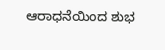ಆರಾಧನೆಯಿಂದ ಶುಭ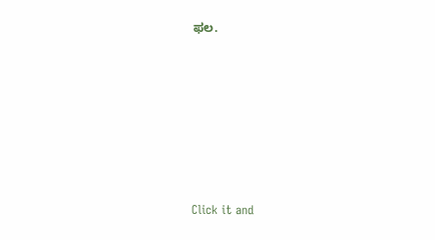ಫಲ.












Click it and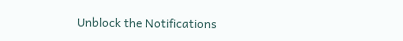Unblock the Notifications